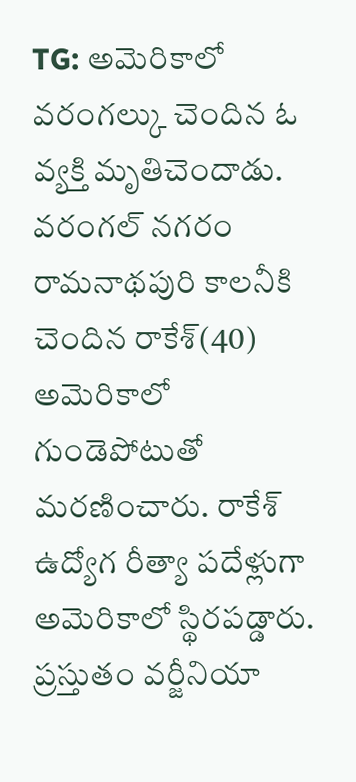TG: అమెరికాలో వరంగల్కు చెందిన ఓ వ్యక్తి మృతిచెందాడు. వరంగల్ నగరం రామనాథపురి కాలనీకి చెందిన రాకేశ్(40) అమెరికాలో గుండెపోటుతో మరణించారు. రాకేశ్ ఉద్యోగ రీత్యా పదేళ్లుగా అమెరికాలో స్థిరపడ్డారు. ప్రస్తుతం వర్జీనియా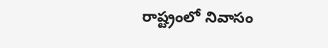రాష్ట్రంలో నివాసం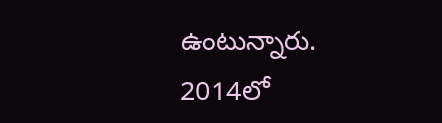ఉంటున్నారు. 2014లో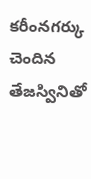కరీంనగర్కు చెందిన తేజస్వినితో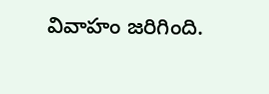వివాహం జరిగింది.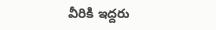వీరికి ఇద్దరు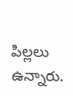పిల్లలు ఉన్నారు.